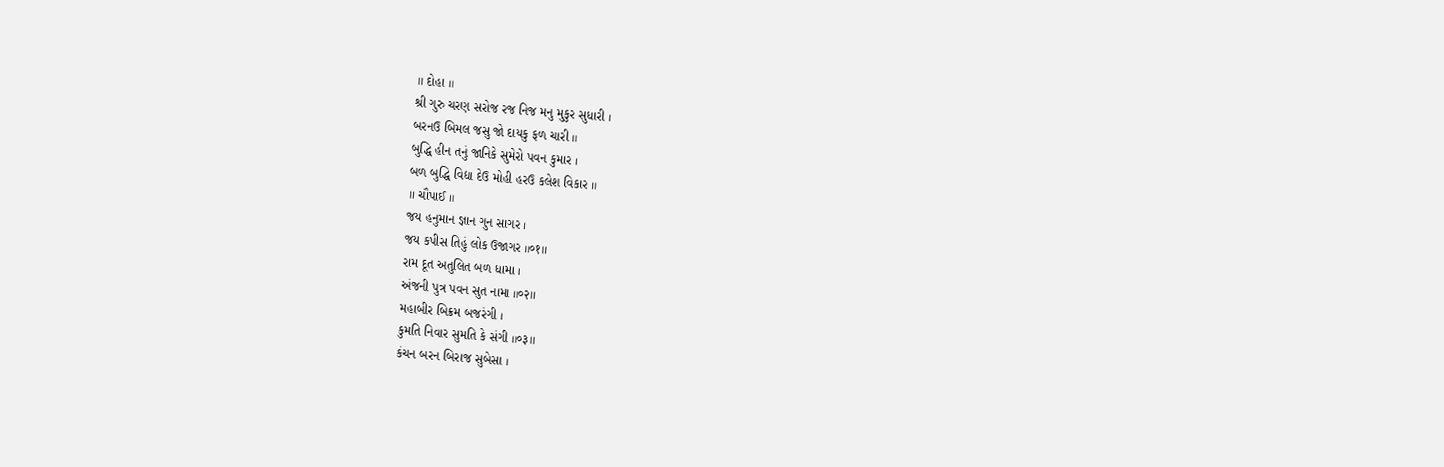॥ દોહા ॥
શ્રી ગુરુ ચરણ સરોજ રજ નિજ મનુ મુકુર સુધારી ।
બરનઉ બિમલ જસુ જો દાયકુ ફળ ચારી ॥
બુદ્ધિ હીન તનું જાનિકે સુમેરો પવન કુમાર ।
બળ બુદ્ધિ વિદ્યા દેઉ મોહી હરઉ કલેશ વિકાર ॥
॥ ચૌપાઈ ॥
જય હનુમાન જ્ઞાન ગુન સાગર ।
જય કપીસ તિહું લોક ઉજાગર ॥०१॥
રામ દૂત અતુલિત બળ ધામા ।
અંજની પુત્ર પવન સુત નામા ॥०२॥
મહાબીર બિક્રમ બજરંગી ।
કુમતિ નિવાર સુમતિ કે સંગી ॥०३॥
કંચન બરન બિરાજ સુબેસા ।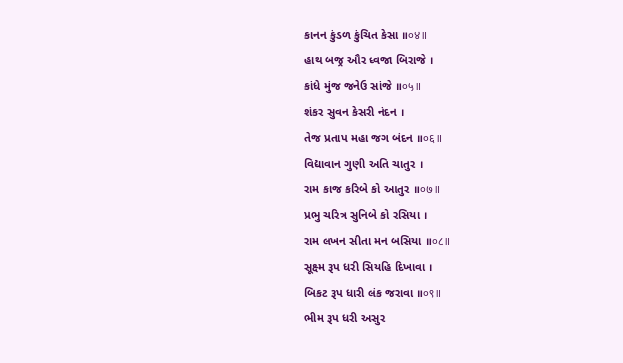કાનન કુંડળ કુંચિત કેસા ॥०४॥
હાથ બજ્ર ઔર ધ્વજા બિરાજે ।
કાંધે મુંજ જનેઉ સાંજે ॥०५॥
શંકર સુવન કેસરી નંદન ।
તેજ પ્રતાપ મહા જગ બંદન ॥०६॥
વિદ્યાવાન ગુણી અતિ ચાતુર ।
રામ કાજ કરિબે કો આતુર ॥०७॥
પ્રભુ ચરિત્ર સુનિબે કો રસિયા ।
રામ લખન સીતા મન બસિયા ॥०८॥
સૂક્ષ્મ રૂપ ધરી સિયહિ દિખાવા ।
બિકટ રૂપ ધારી લંક જરાવા ॥०९॥
ભીમ રૂપ ધરી અસુર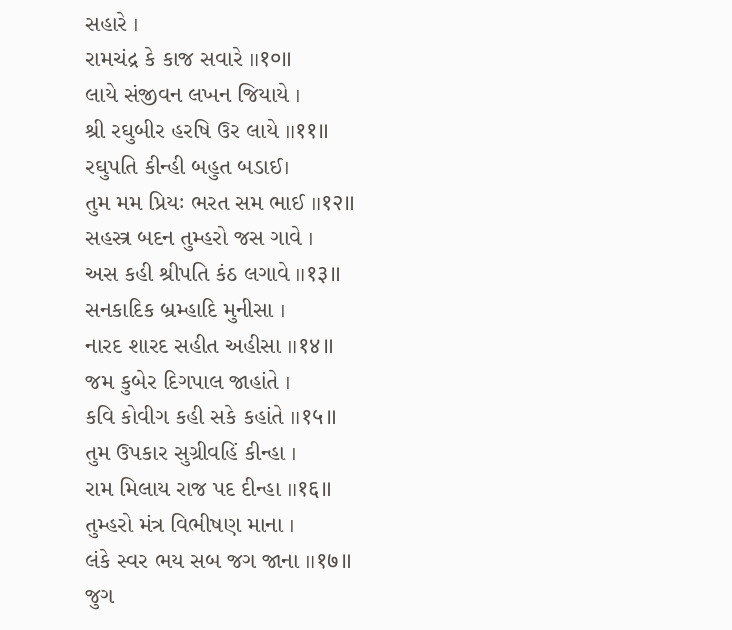સહારે ।
રામચંદ્ર કે કાજ સવારે ॥१०॥
લાયે સંજીવન લખન જિયાયે ।
શ્રી રઘુબીર હરષિ ઉર લાયે ॥११॥
રઘુપતિ કીન્હી બહુત બડાઈ।
તુમ મમ પ્રિયઃ ભરત સમ ભાઈ ॥१२॥
સહસ્ત્ર બદન તુમ્હરો જસ ગાવે ।
અસ કહી શ્રીપતિ કંઠ લગાવે ॥१३॥
સનકાદિક બ્રમ્હાદિ મુનીસા ।
નારદ શારદ સહીત અહીસા ॥१४॥
જમ કુબેર દિગપાલ જાહાંતે ।
કવિ કોવીગ કહી સકે કહાંતે ॥१५॥
તુમ ઉપકાર સુગ્રીવહિં કીન્હા ।
રામ મિલાય રાજ પદ દીન્હા ॥१६॥
તુમ્હરો મંત્ર વિભીષણ માના ।
લંકે સ્વર ભય સબ જગ જાના ॥१७॥
જુગ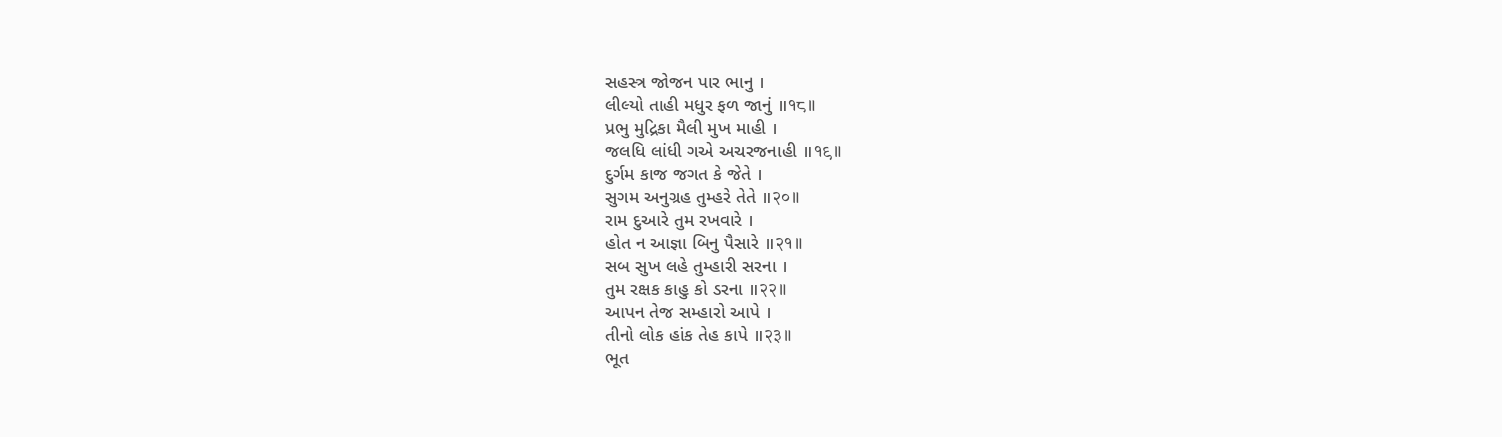સહસ્ત્ર જોજન પાર ભાનુ ।
લીલ્યો તાહી મધુર ફળ જાનું ॥१८॥
પ્રભુ મુદ્રિકા મૈલી મુખ માહી ।
જલધિ લાંધી ગએ અચરજનાહી ॥१९॥
દુર્ગમ કાજ જગત કે જેતે ।
સુગમ અનુગ્રહ તુમ્હરે તેતે ॥२०॥
રામ દુઆરે તુમ રખવારે ।
હોત ન આજ્ઞા બિનુ પૈસારે ॥२१॥
સબ સુખ લહે તુમ્હારી સરના ।
તુમ રક્ષક કાહુ કો ડરના ॥२२॥
આપન તેજ સમ્હારો આપે ।
તીનો લોક હાંક તેહ કાપે ॥२३॥
ભૂત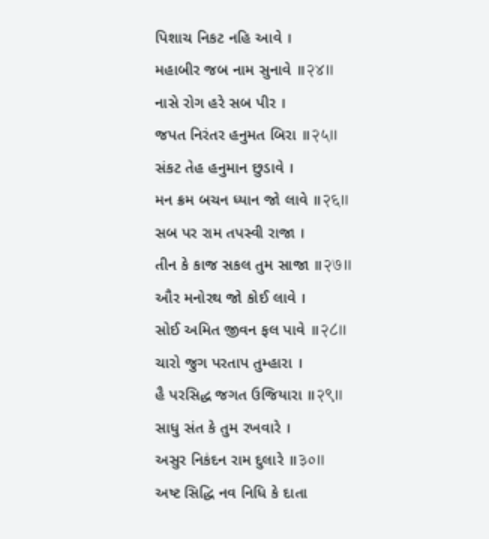પિશાચ નિકટ નહિ આવે ।
મહાબીર જબ નામ સુનાવે ॥२४॥
નાસે રોગ હરે સબ પીર ।
જપત નિરંતર હનુમત બિરા ॥२५॥
સંકટ તેહ હનુમાન છુડાવે ।
મન ક્રમ બચન ધ્યાન જો લાવે ॥२६॥
સબ પર રામ તપસ્વી રાજા ।
તીન કે કાજ સકલ તુમ સાજા ॥२७॥
ઔર મનોરથ જો કોઈ લાવે ।
સોઈ અમિત જીવન ફલ પાવે ॥२८॥
ચારો જુગ પરતાપ તુમ્હારા ।
હૈ પરસિદ્ધ જગત ઉજિયારા ॥२९॥
સાધુ સંત કે તુમ રખવારે ।
અસુર નિકંદન રામ દુલારે ॥३०॥
અષ્ટ સિદ્ધિ નવ નિધિ કે દાતા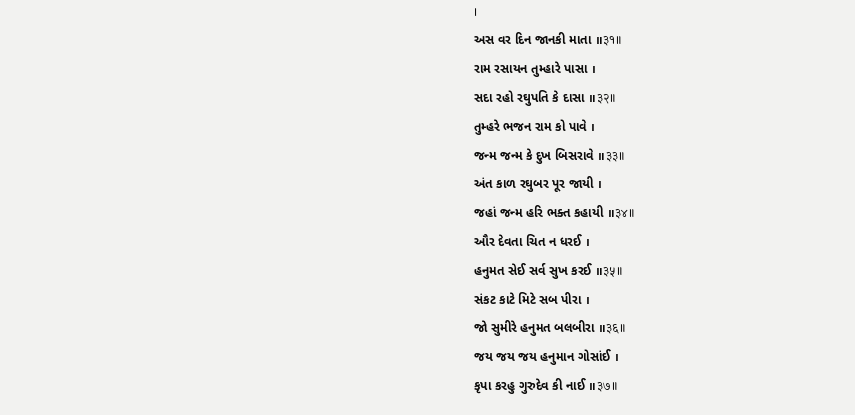।
અસ વર દિન જાનકી માતા ॥३१॥
રામ રસાયન તુમ્હારે પાસા ।
સદા રહો રઘુપતિ કે દાસા ॥३२॥
તુમ્હરે ભજન રામ કો પાવે ।
જન્મ જન્મ કે દુખ બિસરાવે ॥३३॥
અંત કાળ રઘુબર પૂર જાયી ।
જહાં જન્મ હરિ ભક્ત કહાયી ॥३४॥
ઔર દેવતા ચિત ન ધરઈ ।
હનુમત સેઈ સર્વ સુખ કરઈ ॥३५॥
સંકટ કાટે મિટે સબ પીરા ।
જો સુમીરે હનુમત બલબીરા ॥३६॥
જય જય જય હનુમાન ગોસાંઈ ।
કૃપા કરહુ ગુરુદેવ કી નાઈ ॥३७॥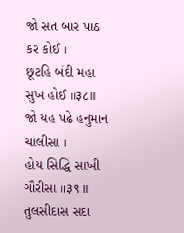જો સત બાર પાઠ કર કોઈ ।
છૂટહિ બંદી મહા સુખ હોઈ ॥३८॥
જો યહ પઢે હનુમાન ચાલીસા ।
હોય સિદ્ધિ સાખી ગૌરીસા ॥३९॥
તુલસીદાસ સદા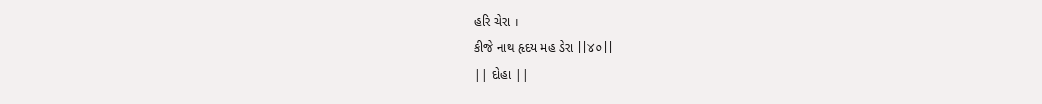હરિ ચેરા ।
કીજે નાથ હૃદય મહ ડેરા ||४०||
|| દોહા ||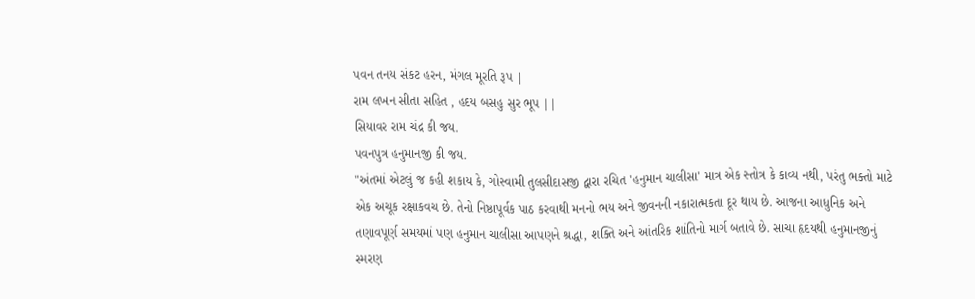પવન તનય સંકટ હરન, મંગલ મૂરતિ રૂપ |
રામ લખન સીતા સહિત , હદય બસહુ સુર ભૂપ ||
સિયાવર રામ ચંદ્ર કી જય.
પવનપુત્ર હનુમાનજી કી જય.
"અંતમાં એટલું જ કહી શકાય કે, ગોસ્વામી તુલસીદાસજી દ્વારા રચિત 'હનુમાન ચાલીસા' માત્ર એક સ્તોત્ર કે કાવ્ય નથી, પરંતુ ભક્તો માટે એક અચૂક રક્ષાકવચ છે. તેનો નિષ્ઠાપૂર્વક પાઠ કરવાથી મનનો ભય અને જીવનની નકારાત્મકતા દૂર થાય છે. આજના આધુનિક અને તણાવપૂર્ણ સમયમાં પણ હનુમાન ચાલીસા આપણને શ્રદ્ધા, શક્તિ અને આંતરિક શાંતિનો માર્ગ બતાવે છે. સાચા હૃદયથી હનુમાનજીનું સ્મરણ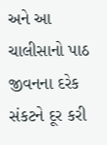અને આ ચાલીસાનો પાઠ જીવનના દરેક સંકટને દૂર કરી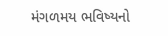મંગળમય ભવિષ્યનો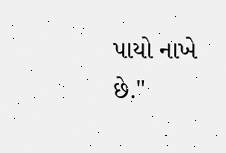પાયો નાખે છે."